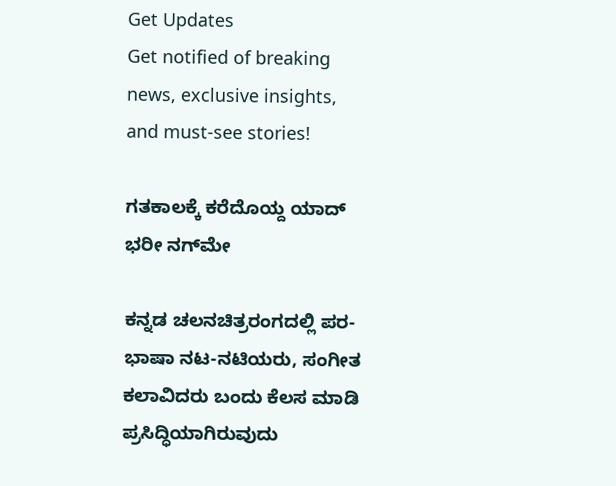Get Updates
Get notified of breaking news, exclusive insights, and must-see stories!

ಗತಕಾಲಕ್ಕೆ ಕರೆದೊಯ್ದ ಯಾದ್ ಭರೀ ನಗ್‌ಮೇ

ಕನ್ನಡ ಚಲನಚಿತ್ರರಂಗದಲ್ಲಿ ಪರ-ಭಾಷಾ ನಟ-ನಟಿಯರು, ಸಂಗೀತ ಕಲಾವಿದರು ಬಂದು ಕೆಲಸ ಮಾಡಿ ಪ್ರಸಿದ್ಧಿಯಾಗಿರುವುದು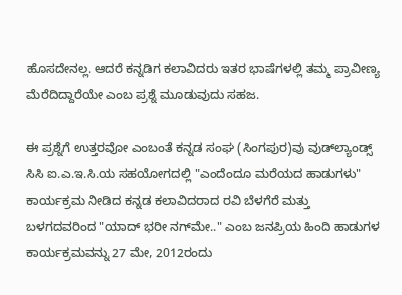ಹೊಸದೇನಲ್ಲ. ಆದರೆ ಕನ್ನಡಿಗ ಕಲಾವಿದರು ಇತರ ಭಾಷೆಗಳಲ್ಲಿ ತಮ್ಮ ಪ್ರಾವೀಣ್ಯ ಮೆರೆದಿದ್ದಾರೆಯೇ ಎಂಬ ಪ್ರಶ್ನೆ ಮೂಡುವುದು ಸಹಜ.

ಈ ಪ್ರಶ್ನೆಗೆ ಉತ್ತರವೋ ಎಂಬಂತೆ ಕನ್ನಡ ಸಂಘ (ಸಿಂಗಪುರ)ವು ವುಡ್‍ಲ್ಯಾಂಡ್ಸ್ ಸಿಸಿ ಐ.ಎ.ಇ.ಸಿ.ಯ ಸಹಯೋಗದಲ್ಲಿ "ಎಂದೆಂದೂ ಮರೆಯದ ಹಾಡುಗಳು" ಕಾರ್ಯಕ್ರಮ ನೀಡಿದ ಕನ್ನಡ ಕಲಾವಿದರಾದ ರವಿ ಬೆಳಗೆರೆ ಮತ್ತು ಬಳಗದವರಿಂದ "ಯಾದ್ ಭರೀ ನಗ್‌ಮೇ.." ಎಂಬ ಜನಪ್ರಿಯ ಹಿಂದಿ ಹಾಡುಗಳ ಕಾರ್ಯಕ್ರಮವನ್ನು 27 ಮೇ, 2012ರಂದು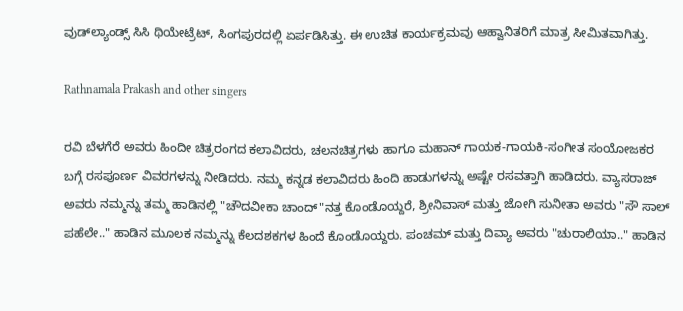ವುಡ್‍ಲ್ಯಾಂಡ್ಸ್ ಸಿಸಿ ಥಿಯೇಟ್ರೆಟ್‌, ಸಿಂಗಪುರದಲ್ಲಿ ಏರ್ಪಡಿಸಿತ್ತು. ಈ ಉಚಿತ ಕಾರ್ಯಕ್ರಮವು ಆಹ್ವಾನಿತರಿಗೆ ಮಾತ್ರ ಸೀಮಿತವಾಗಿತ್ತು.

Rathnamala Prakash and other singers

ರವಿ ಬೆಳಗೆರೆ ಅವರು ಹಿಂದೀ ಚಿತ್ರರಂಗದ ಕಲಾವಿದರು, ಚಲನಚಿತ್ರಗಳು ಹಾಗೂ ಮಹಾನ್ ಗಾಯಕ-ಗಾಯಕಿ-ಸಂಗೀತ ಸಂಯೋಜಕರ ಬಗ್ಗೆ ರಸಪೂರ್ಣ ವಿವರಗಳನ್ನು ನೀಡಿದರು. ನಮ್ಮ ಕನ್ನಡ ಕಲಾವಿದರು ಹಿಂದಿ ಹಾಡುಗಳನ್ನು ಅಷ್ಟೇ ರಸವತ್ತಾಗಿ ಹಾಡಿದರು. ವ್ಯಾಸರಾಜ್ ಅವರು ನಮ್ಮನ್ನು ತಮ್ಮ ಹಾಡಿನಲ್ಲಿ "ಚೌದವೀಕಾ ಚಾಂದ್"ನತ್ತ ಕೊಂಡೊಯ್ದರೆ, ಶ್ರೀನಿವಾಸ್ ಮತ್ತು ಜೋಗಿ ಸುನೀತಾ ಅವರು "ಸೌ ಸಾಲ್ ಪಹೆಲೇ.." ಹಾಡಿನ ಮೂಲಕ ನಮ್ಮನ್ನು ಕೆಲದಶಕಗಳ ಹಿಂದೆ ಕೊಂಡೊಯ್ದರು. ಪಂಚಮ್ ಮತ್ತು ದಿವ್ಯಾ ಅವರು "ಚುರಾಲಿಯಾ.." ಹಾಡಿನ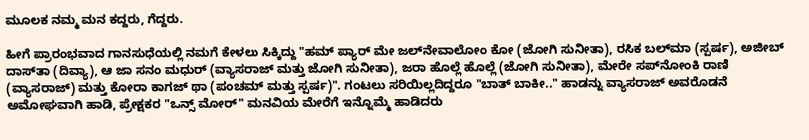ಮೂಲಕ ನಮ್ಮ ಮನ ಕದ್ದರು, ಗೆದ್ದರು.

ಹೀಗೆ ಪ್ರಾರಂಭವಾದ ಗಾನಸುಧೆಯಲ್ಲಿ ನಮಗೆ ಕೇಳಲು ಸಿಕ್ಕಿದ್ದು "ಹಮ್ ಪ್ಯಾರ್ ಮೇ ಜಲ್‌ನೇವಾಲೋಂ ಕೋ (ಜೋಗಿ ಸುನೀತಾ), ರಸಿಕ ಬಲ್‌ಮಾ (ಸ್ಪರ್ಷ), ಅಜೀಬ್ ದಾಸ್‌ತಾ (ದಿವ್ಯಾ), ಆ ಜಾ ಸನಂ ಮಧುರ್ (ವ್ಯಾಸರಾಜ್ ಮತ್ತು ಜೋಗಿ ಸುನೀತಾ), ಜರಾ ಹೊಲ್ಲೆ ಹೊಲ್ಲೆ (ಜೋಗಿ ಸುನೀತಾ), ಮೇರೇ ಸಪ್‌ನೋಂಕಿ ರಾಣಿ (ವ್ಯಾಸರಾಜ್) ಮತ್ತು ಕೋರಾ ಕಾಗಜ್ ಥಾ (ಪಂಚಮ್ ಮತ್ತು ಸ್ಪರ್ಷ)". ಗಂಟಲು ಸರಿಯಿಲ್ಲದಿದ್ದರೂ "ಬಾತ್ ಬಾಕೀ.." ಹಾಡನ್ನು ವ್ಯಾಸರಾಜ್ ಅವರೊಡನೆ ಅಮೋಘವಾಗಿ ಹಾಡಿ, ಪ್ರೇಕ್ಷಕರ "ಒನ್ಸ್ ಮೋರ್" ಮನವಿಯ ಮೇರೆಗೆ ಇನ್ನೊಮ್ಮೆ ಹಾಡಿದರು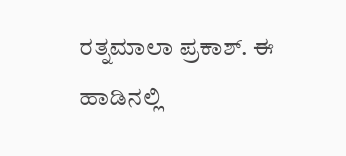ರತ್ನಮಾಲಾ ಪ್ರಕಾಶ್. ಈ ಹಾಡಿನಲ್ಲಿ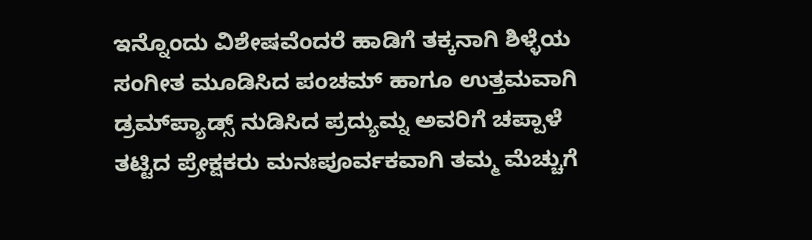ಇನ್ನೊಂದು ವಿಶೇಷವೆಂದರೆ ಹಾಡಿಗೆ ತಕ್ಕನಾಗಿ ಶಿಳ್ಳೆಯ ಸಂಗೀತ ಮೂಡಿಸಿದ ಪಂಚಮ್ ಹಾಗೂ ಉತ್ತಮವಾಗಿ ಡ್ರಮ್‌ಪ್ಯಾಡ್ಸ್ ನುಡಿಸಿದ ಪ್ರದ್ಯುಮ್ನ ಅವರಿಗೆ ಚಪ್ಪಾಳೆ ತಟ್ಟಿದ ಪ್ರೇಕ್ಷಕರು ಮನಃಪೂರ್ವಕವಾಗಿ ತಮ್ಮ ಮೆಚ್ಚುಗೆ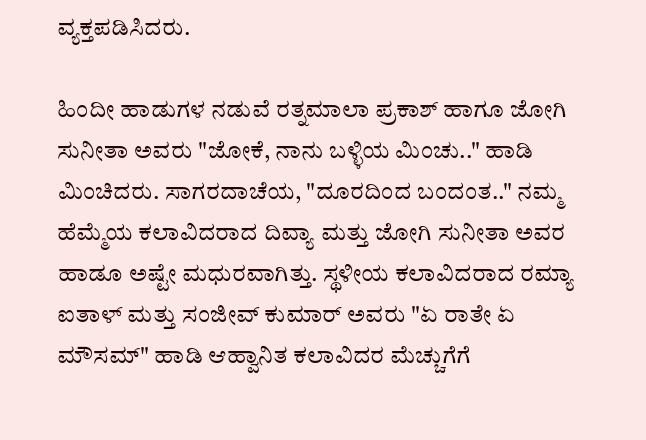ವ್ಯಕ್ತಪಡಿಸಿದರು.

ಹಿಂದೀ ಹಾಡುಗಳ ನಡುವೆ ರತ್ನಮಾಲಾ ಪ್ರಕಾಶ್ ಹಾಗೂ ಜೋಗಿ ಸುನೀತಾ ಅವರು "ಜೋಕೆ, ನಾನು ಬಳ್ಳಿಯ ಮಿಂಚು.." ಹಾಡಿ ಮಿಂಚಿದರು. ಸಾಗರದಾಚೆಯ, "ದೂರದಿಂದ ಬಂದಂತ.." ನಮ್ಮ ಹೆಮ್ಮೆಯ ಕಲಾವಿದರಾದ ದಿವ್ಯಾ ಮತ್ತು ಜೋಗಿ ಸುನೀತಾ ಅವರ ಹಾಡೂ ಅಷ್ಟೇ ಮಧುರವಾಗಿತ್ತು. ಸ್ಥಳೀಯ ಕಲಾವಿದರಾದ ರಮ್ಯಾ ಐತಾಳ್ ಮತ್ತು ಸಂಜೀವ್ ಕುಮಾರ್ ಅವರು "ಏ ರಾತೇ ಏ ಮೌಸಮ್" ಹಾಡಿ ಆಹ್ವಾನಿತ ಕಲಾವಿದರ ಮೆಚ್ಚುಗೆಗೆ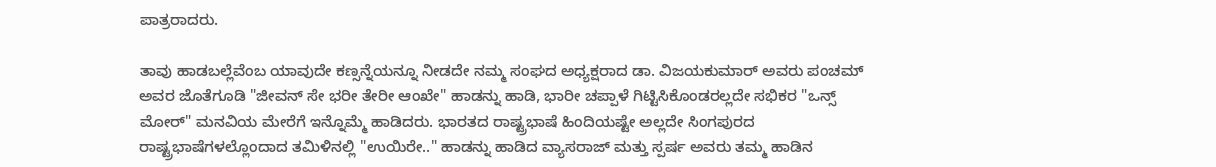ಪಾತ್ರರಾದರು.

ತಾವು ಹಾಡಬಲ್ಲೆವೆಂಬ ಯಾವುದೇ ಕಣ್ಸನ್ನೆಯನ್ನೂ ನೀಡದೇ ನಮ್ಮ ಸಂಘದ ಅಧ್ಯಕ್ಷರಾದ ಡಾ. ವಿಜಯಕುಮಾರ್ ಅವರು ಪಂಚಮ್ ಅವರ ಜೊತೆಗೂಡಿ "ಜೀವನ್ ಸೇ ಭರೀ ತೇರೀ ಆಂಖೇ" ಹಾಡನ್ನು ಹಾಡಿ, ಭಾರೀ ಚಪ್ಪಾಳೆ ಗಿಟ್ಟಿಸಿಕೊಂಡರಲ್ಲದೇ ಸಭಿಕರ "ಒನ್ಸ್ ಮೋರ್" ಮನವಿಯ ಮೇರೆಗೆ ಇನ್ನೊಮ್ಮೆ ಹಾಡಿದರು. ಭಾರತದ ರಾಷ್ಟ್ರಭಾಷೆ ಹಿಂದಿಯಷ್ಟೇ ಅಲ್ಲದೇ ಸಿಂಗಪುರದ ರಾಷ್ಟ್ರಭಾಷೆಗಳಲ್ಲೊಂದಾದ ತಮಿಳಿನಲ್ಲಿ "ಉಯಿರೇ.." ಹಾಡನ್ನು ಹಾಡಿದ ವ್ಯಾಸರಾಜ್ ಮತ್ತು ಸ್ಪರ್ಷ ಅವರು ತಮ್ಮ ಹಾಡಿನ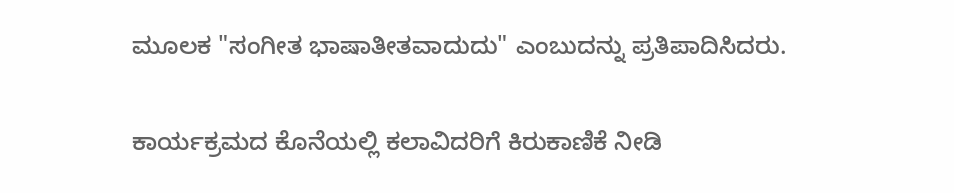ಮೂಲಕ "ಸಂಗೀತ ಭಾಷಾತೀತವಾದುದು" ಎಂಬುದನ್ನು ಪ್ರತಿಪಾದಿಸಿದರು.

ಕಾರ್ಯಕ್ರಮದ ಕೊನೆಯಲ್ಲಿ ಕಲಾವಿದರಿಗೆ ಕಿರುಕಾಣಿಕೆ ನೀಡಿ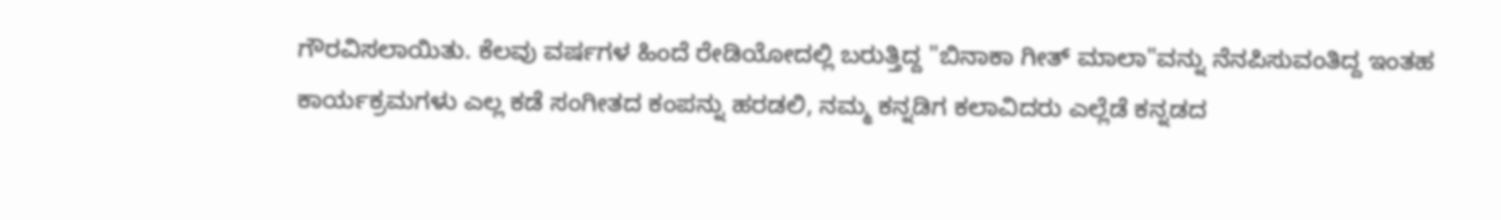ಗೌರವಿಸಲಾಯಿತು. ಕೆಲವು ವರ್ಷಗಳ ಹಿಂದೆ ರೇಡಿಯೋದಲ್ಲಿ ಬರುತ್ತಿದ್ದ "ಬಿನಾಕಾ ಗೀತ್ ಮಾಲಾ"ವನ್ನು ನೆನಪಿಸುವಂತಿದ್ದ ಇಂತಹ ಕಾರ್ಯಕ್ರಮಗಳು ಎಲ್ಲ ಕಡೆ ಸಂಗೀತದ ಕಂಪನ್ನು ಹರಡಲಿ, ನಮ್ಮ ಕನ್ನಡಿಗ ಕಲಾವಿದರು ಎಲ್ಲೆಡೆ ಕನ್ನಡದ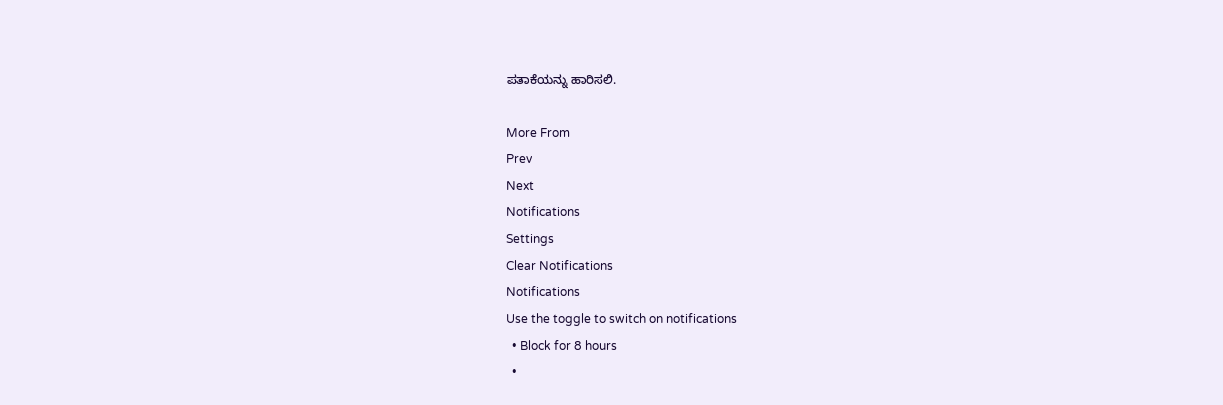ಪತಾಕೆಯನ್ನು ಹಾರಿಸಲಿ.

More From
Prev
Next
Notifications
Settings
Clear Notifications
Notifications
Use the toggle to switch on notifications
  • Block for 8 hours
  •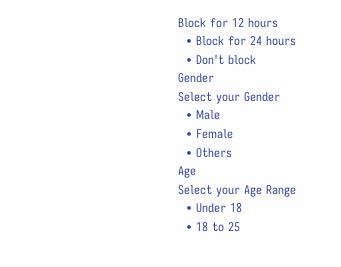Block for 12 hours
  • Block for 24 hours
  • Don't block
Gender
Select your Gender
  • Male
  • Female
  • Others
Age
Select your Age Range
  • Under 18
  • 18 to 25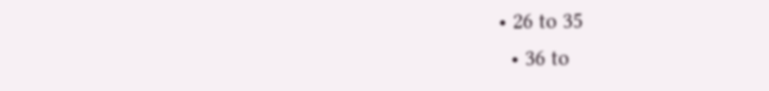• 26 to 35
  • 36 to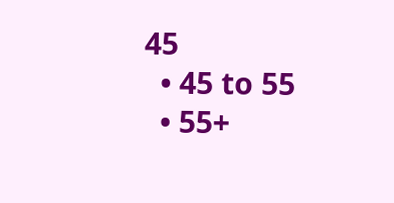45
  • 45 to 55
  • 55+